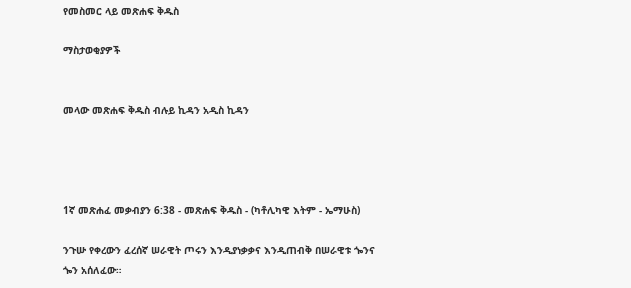የመስመር ላይ መጽሐፍ ቅዱስ

ማስታወቂያዎች


መላው መጽሐፍ ቅዱስ ብሉይ ኪዳን አዲስ ኪዳን




1ኛ መጽሐፈ መቃብያን 6:38 - መጽሐፍ ቅዱስ - (ካቶሊካዊ እትም - ኤማሁስ)

ንጉሡ የቀረውን ፈረሰኛ ሠራዊት ጦሩን እንዲያነቃቃና እንዲጠብቅ በሠራዊቱ ጐንና ጐን አሰለፈው።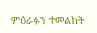ምዕራፉን ተመልከት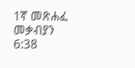1ኛ መጽሐፈ መቃብያን 6:38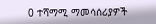0 ተሻማሚ ማመሳሰሪያዎች